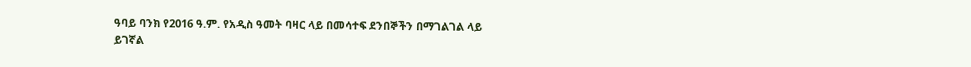ዓባይ ባንክ የ2016 ዓ.ም. የአዲስ ዓመት ባዛር ላይ በመሳተፍ ደንበኞችን በማገልገል ላይ ይገኛል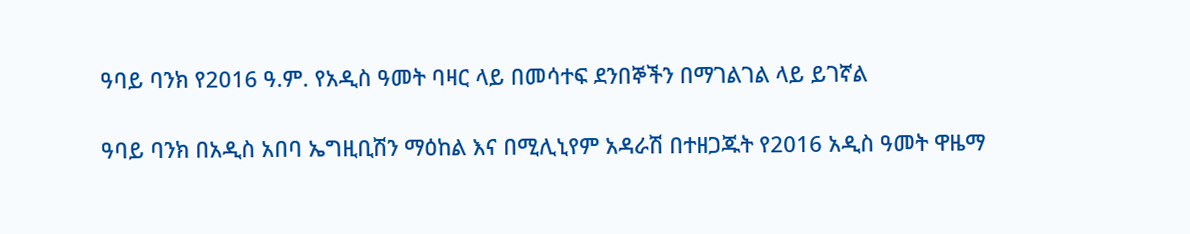ዓባይ ባንክ የ2016 ዓ.ም. የአዲስ ዓመት ባዛር ላይ በመሳተፍ ደንበኞችን በማገልገል ላይ ይገኛል

ዓባይ ባንክ በአዲስ አበባ ኤግዚቢሽን ማዕከል እና በሚሊኒየም አዳራሽ በተዘጋጁት የ2016 አዲስ ዓመት ዋዜማ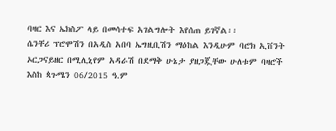ባዛር እና ኤክስፖ ላይ በመሳተፍ አገልግሎት እየሰጠ ይገኛል፡፡
ሴንቸሪ ፕሮሞሽን በአዲስ አበባ ኤግዚቢሽን ማዕከል እንዲሁም ባሮክ ኢቨንት ኦርጋናይዘር በሚሊኒየም አዳራሽ በደማቅ ሁኔታ ያዘጋጇቸው ሁለቱም ባዛሮች እስከ ጳጉሜን 06/2015 ዓ.ም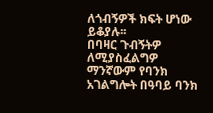ለጎብኝዎች ክፍት ሆነው ይቆያሉ፡፡
በባዛር ጉብኝትዎ ለሚያስፈልግዎ ማንኛውም የባንክ አገልግሎት በዓባይ ባንክ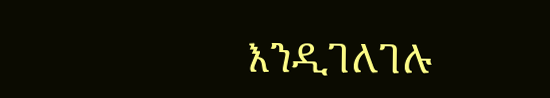እንዲገለገሉ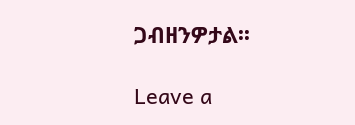ጋብዘንዎታል፡፡

Leave a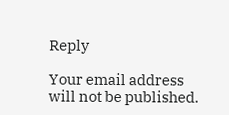Reply

Your email address will not be published.